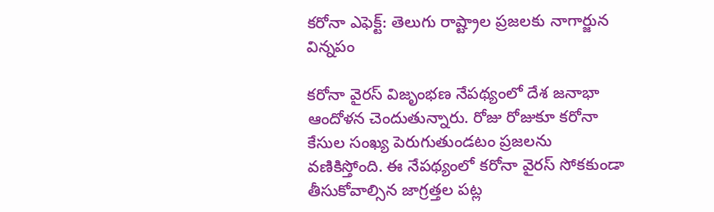కరోనా ఎఫెక్ట్: తెలుగు రాష్ట్రాల ప్రజలకు నాగార్జున విన్నపం

కరోనా వైరస్ విజృంభణ నేపథ్యంలో దేశ జనాభా ఆందోళన చెందుతున్నారు. రోజు రోజుకూ కరోనా కేసుల సంఖ్య పెరుగుతుండటం ప్రజలను వణికిస్తోంది. ఈ నేపథ్యంలో కరోనా వైరస్ సోకకుండా తీసుకోవాల్సిన జాగ్రత్తల పట్ల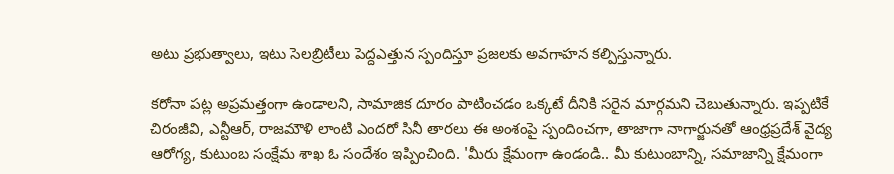అటు ప్రభుత్వాలు, ఇటు సెలబ్రిటీలు పెద్దఎత్తున స్పందిస్తూ ప్రజలకు అవగాహన కల్పిస్తున్నారు.

కరోనా పట్ల అప్రమత్తంగా ఉండాలని, సామాజిక దూరం పాటించడం ఒక్కటే దీనికి సరైన మార్గమని చెబుతున్నారు. ఇప్పటికే చిరంజీవి, ఎన్టీఆర్, రాజమౌళి లాంటి ఎందరో సినీ తారలు ఈ అంశంపై స్పందించగా, తాజాగా నాగార్జునతో ఆంధ్రప్రదేశ్‌ వైద్య ఆరోగ్య, కుటుంబ సంక్షేమ శాఖ ఓ సందేశం ఇప్పించింది. 'మీరు క్షేమంగా ఉండండి.. మీ కుటుంబాన్ని, సమాజాన్ని క్షేమంగా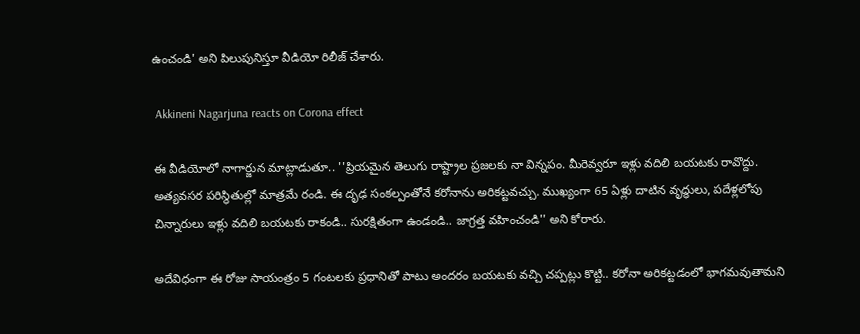ఉంచండి' అని పిలుపునిస్తూ వీడియో రిలీజ్ చేశారు.

 Akkineni Nagarjuna reacts on Corona effect

ఈ వీడియోలో నాగార్జున మాట్లాడుతూ.. ''ప్రియమైన తెలుగు రాష్ట్రాల ప్రజలకు నా విన్నపం. మీరెవ్వరూ ఇళ్లు వదిలి బయటకు రావొద్దు. అత్యవసర పరిస్థితుల్లో మాత్రమే రండి. ఈ దృఢ సంకల్పంతోనే కరోనాను అరికట్టవచ్చు. ముఖ్యంగా 65 ఏళ్లు దాటిన వృద్ధులు, పదేళ్లలోపు చిన్నారులు ఇళ్లు వదిలి బయటకు రాకండి.. సురక్షితంగా ఉండండి.. జాగ్రత్త వహించండి'' అని కోరారు.

అదేవిధంగా ఈ రోజు సాయంత్రం 5 గంటలకు ప్రధానితో పాటు అందరం బయటకు వచ్చి చప్పట్లు కొట్టి.. కరోనా అరికట్టడంలో భాగమవుతామని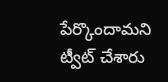పేర్కొందామని ట్వీట్ చేశారు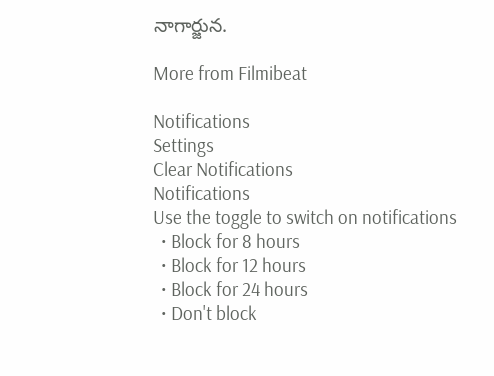నాగార్జున.

More from Filmibeat

Notifications
Settings
Clear Notifications
Notifications
Use the toggle to switch on notifications
  • Block for 8 hours
  • Block for 12 hours
  • Block for 24 hours
  • Don't block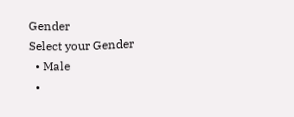Gender
Select your Gender
  • Male
  •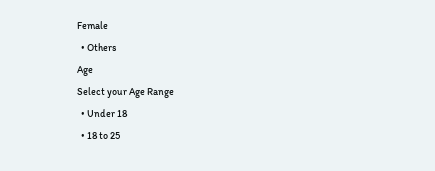Female
  • Others
Age
Select your Age Range
  • Under 18
  • 18 to 25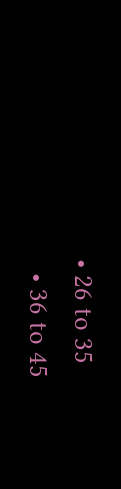• 26 to 35
  • 36 to 45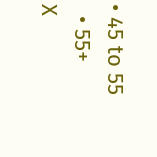• 45 to 55
  • 55+
X